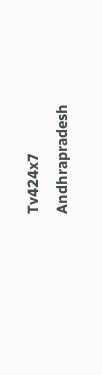Tv424x7
Andhrapradesh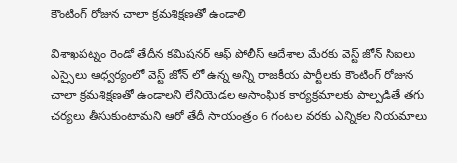కౌంటింగ్ రోజున చాలా క్రమశిక్షణతో ఉండాలి

విశాఖపట్నం రెండో తేదీన కమిషనర్ ఆఫ్ పోలీస్ ఆదేశాల మేరకు వెస్ట్ జోన్ సిఐలు ఎస్సైలు ఆధ్వర్యంలో వెస్ట్ జోన్ లో ఉన్న అన్ని రాజకీయ పార్టీలకు కౌంటింగ్ రోజున చాలా క్రమశిక్షణతో ఉండాలని లేనియెడల అసాంఘిక కార్యక్రమాలకు పాల్పడితే తగు చర్యలు తీసుకుంటామని ఆరో తేదీ సాయంత్రం 6 గంటల వరకు ఎన్నికల నియమాలు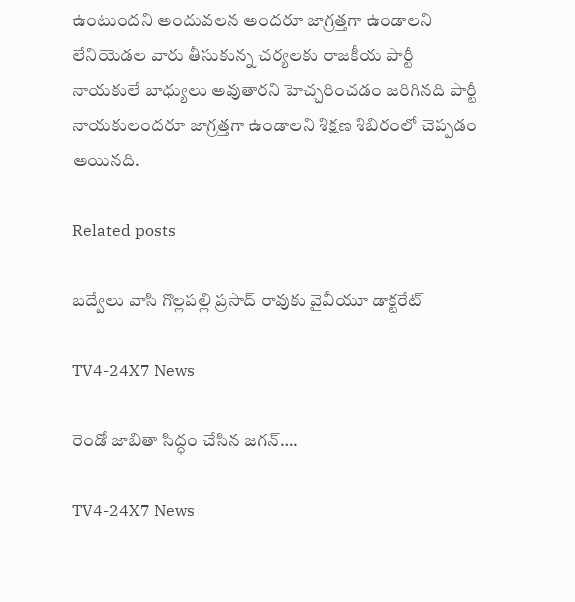ఉంటుందని అందువలన అందరూ జాగ్రత్తగా ఉండాలని లేనియెడల వారు తీసుకున్న చర్యలకు రాజకీయ పార్టీ నాయకులే బాధ్యులు అవుతారని హెచ్చరించడం జరిగినది పార్టీ నాయకులందరూ జాగ్రత్తగా ఉండాలని శిక్షణ శిబిరంలో చెప్పడం అయినది.

Related posts

బద్వేలు వాసి గొల్లపల్లి ప్రసాద్ రావుకు వైవీయూ డాక్టరేట్

TV4-24X7 News

రెండో జాబితా సిద్ధం చేసిన జగన్….

TV4-24X7 News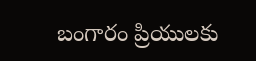బంగారం ప్రియులకు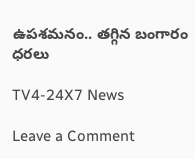ఉపశమనం.. తగ్గిన బంగారం ధరలు

TV4-24X7 News

Leave a Comment